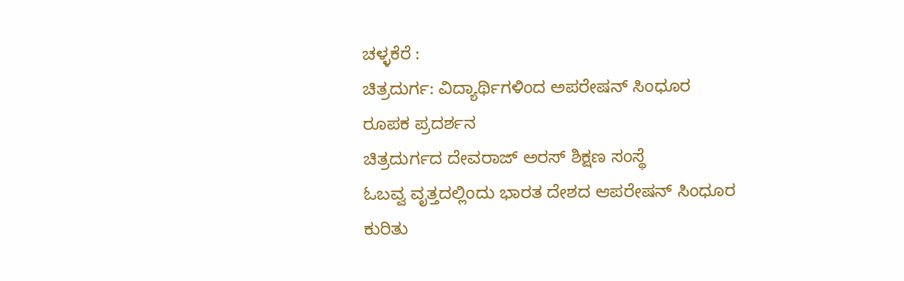ಚಳ್ಳಕೆರೆ :
ಚಿತ್ರದುರ್ಗ: ವಿದ್ಯಾರ್ಥಿಗಳಿಂದ ಅಪರೇಷನ್ ಸಿಂಧೂರ
ರೂಪಕ ಪ್ರದರ್ಶನ
ಚಿತ್ರದುರ್ಗದ ದೇವರಾಜ್ ಅರಸ್ ಶಿಕ್ಷಣ ಸಂಸ್ಥೆ
ಓಬವ್ವ ವೃತ್ತದಲ್ಲಿಂದು ಭಾರತ ದೇಶದ ಆಪರೇಷನ್ ಸಿಂಧೂರ
ಕುರಿತು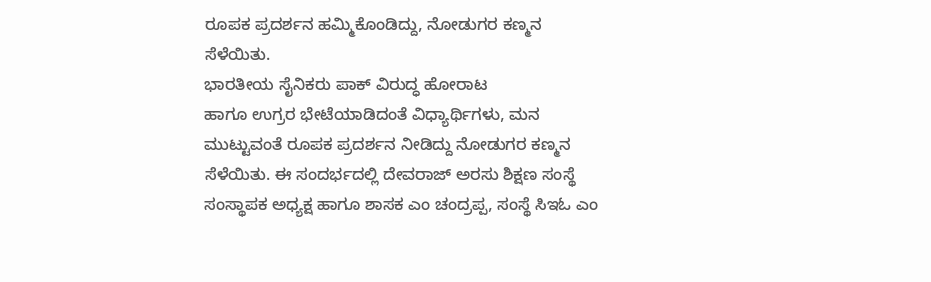ರೂಪಕ ಪ್ರದರ್ಶನ ಹಮ್ಮಿಕೊಂಡಿದ್ದು, ನೋಡುಗರ ಕಣ್ಮನ
ಸೆಳೆಯಿತು.
ಭಾರತೀಯ ಸೈನಿಕರು ಪಾಕ್ ವಿರುದ್ಧ ಹೋರಾಟ
ಹಾಗೂ ಉಗ್ರರ ಭೇಟೆಯಾಡಿದಂತೆ ವಿಧ್ಯಾರ್ಥಿಗಳು, ಮನ
ಮುಟ್ಟುವಂತೆ ರೂಪಕ ಪ್ರದರ್ಶನ ನೀಡಿದ್ದು ನೋಡುಗರ ಕಣ್ಮನ
ಸೆಳೆಯಿತು. ಈ ಸಂದರ್ಭದಲ್ಲಿ ದೇವರಾಜ್ ಅರಸು ಶಿಕ್ಷಣ ಸಂಸ್ಥೆ
ಸಂಸ್ಥಾಪಕ ಅಧ್ಯಕ್ಷ ಹಾಗೂ ಶಾಸಕ ಎಂ ಚಂದ್ರಪ್ಪ, ಸಂಸ್ಥೆ ಸಿಇಓ ಎಂ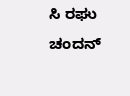ಸಿ ರಘು ಚಂದನ್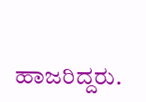ಹಾಜರಿದ್ದರು.